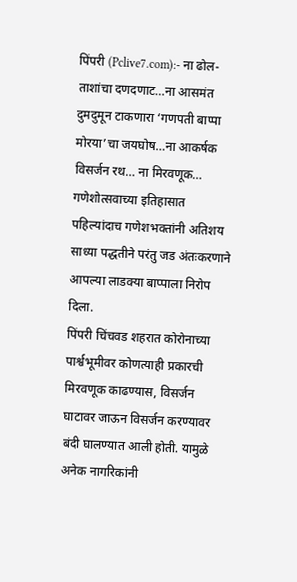पिंपरी (Pclive7.com):- ना ढोल-ताशांचा दणदणाट…ना आसमंत दुमदुमून टाकणारा ‘गणपती बाप्पा मोरया’चा जयघोष…ना आकर्षक विसर्जन रथ… ना मिरवणूक… गणेशोत्सवाच्या इतिहासात पहिल्यांदाच गणेशभक्तांनी अतिशय साध्या पद्धतीने परंतु जड अंतःकरणाने आपल्या लाडक्या बाप्पाला निरोप दिला.
पिंपरी चिंचवड शहरात कोरोनाच्या पार्श्वभूमीवर कोणत्याही प्रकारची मिरवणूक काढण्यास, विसर्जन घाटावर जाऊन विसर्जन करण्यावर बंदी घालण्यात आली होती. यामुळे अनेक नागरिकांनी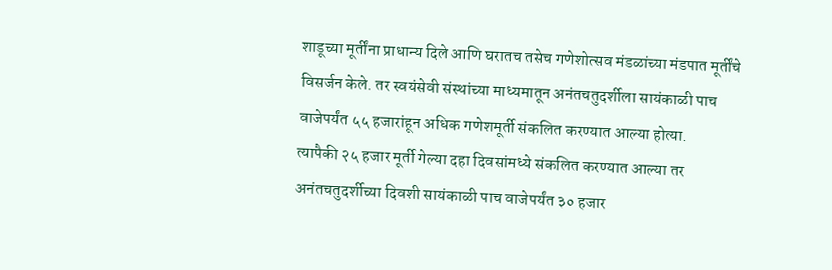शाडूच्या मूर्तींना प्राधान्य दिले आणि घरातच तसेच गणेशोत्सव मंडळांच्या मंडपात मूर्तींचे विसर्जन केले. तर स्वयंसेवी संस्थांच्या माध्यमातून अनंतचतुदर्शीला सायंकाळी पाच वाजेपर्यंत ५५ हजारांहून अधिक गणेशमूर्ती संकलित करण्यात आल्या होत्या.
त्यापैकी २५ हजार मूर्ती गेल्या दहा दिवसांमध्ये संकलित करण्यात आल्या तर अनंतचतुदर्शीच्या दिवशी सायंकाळी पाच वाजेपर्यंत ३० हजार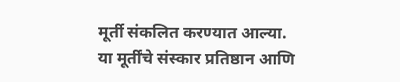मूर्ती संकलित करण्यात आल्या. या मूर्तींचे संस्कार प्रतिष्ठान आणि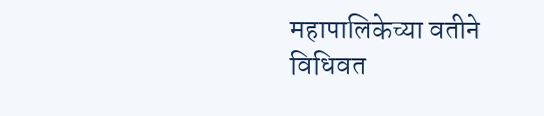महापालिकेच्या वतीने विधिवत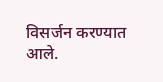विसर्जन करण्यात आले.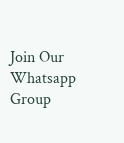Join Our Whatsapp Group